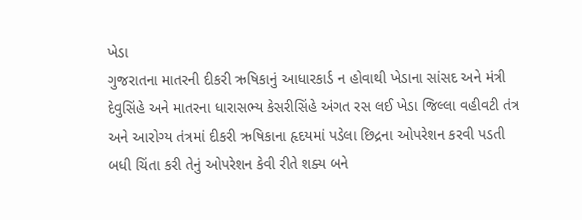ખેડા
ગુજરાતના માતરની દીકરી ઋષિકાનું આધારકાર્ડ ન હોવાથી ખેડાના સાંસદ અને મંત્રી દેવુસિંહે અને માતરના ધારાસભ્ય કેસરીસિંહે અંગત રસ લઈ ખેડા જિલ્લા વહીવટી તંત્ર અને આરોગ્ય તંત્રમાં દીકરી ઋષિકાના હૃદયમાં પડેલા છિદ્રના ઓપરેશન કરવી પડતી બધી ચિંતા કરી તેનું ઓપરેશન કેવી રીતે શક્ય બને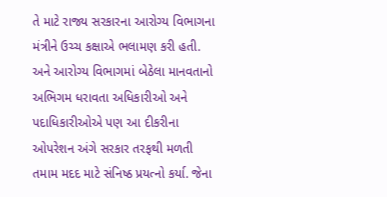તે માટે રાજ્ય સરકારના આરોગ્ય વિભાગના મંત્રીને ઉચ્ચ કક્ષાએ ભલામણ કરી હતી. અને આરોગ્ય વિભાગમાં બેઠેલા માનવતાનો અભિગમ ધરાવતા અધિકારીઓ અને પદાધિકારીઓએ પણ આ દીકરીના ઓપરેશન અંગે સરકાર તરફથી મળતી તમામ મદદ માટે સંનિષ્ઠ પ્રયત્નો કર્યા. જેના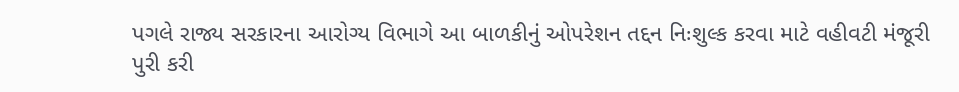પગલે રાજ્ય સરકારના આરોગ્ય વિભાગે આ બાળકીનું ઓપરેશન તદ્દન નિઃશુલ્ક કરવા માટે વહીવટી મંજૂરી પુરી કરી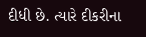દીધી છે. ત્યારે દીકરીના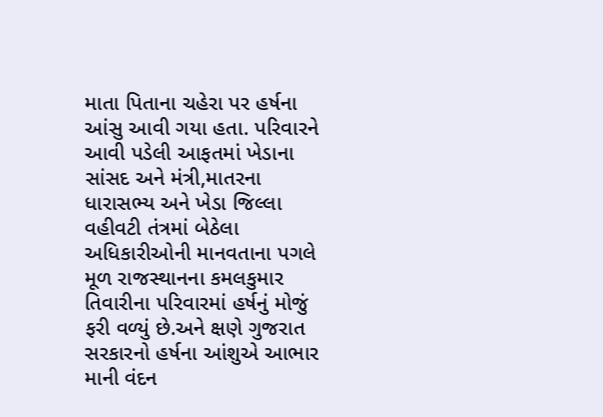માતા પિતાના ચહેરા પર હર્ષના આંસુ આવી ગયા હતા. પરિવારને આવી પડેલી આફતમાં ખેડાના સાંસદ અને મંત્રી,માતરના ધારાસભ્ય અને ખેડા જિલ્લા વહીવટી તંત્રમાં બેઠેલા અધિકારીઓની માનવતાના પગલે મૂળ રાજસ્થાનના કમલકુમાર તિવારીના પરિવારમાં હર્ષનું મોજું ફરી વળ્યું છે.અને ક્ષણે ગુજરાત સરકારનો હર્ષના આંશુએ આભાર માની વંદન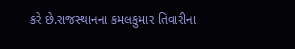કરે છે.રાજસ્થાનના કમલકુમાર તિવારીના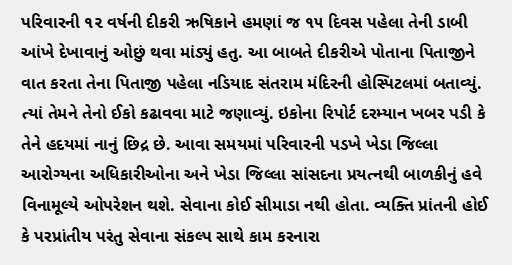પરિવારની ૧૨ વર્ષની દીકરી ઋષિકાને હમણાં જ ૧૫ દિવસ પહેલા તેની ડાબી આંખે દેખાવાનું ઓછું થવા માંડ્યું હતુ. આ બાબતે દીકરીએ પોતાના પિતાજીને વાત કરતા તેના પિતાજી પહેલા નડિયાદ સંતરામ મંદિરની હોસ્પિટલમાં બતાવ્યું. ત્યાં તેમને તેનો ઈકો કઢાવવા માટે જણાવ્યું. ઇકોના રિપોર્ટ દરમ્યાન ખબર પડી કે તેને હદયમાં નાનું છિદ્ર છે. આવા સમયમાં પરિવારની પડખે ખેડા જિલ્લા આરોગ્યના અધિકારીઓના અને ખેડા જિલ્લા સાંસદના પ્રયત્નથી બાળકીનું હવે વિનામૂલ્યે ઓપરેશન થશે. સેવાના કોઈ સીમાડા નથી હોતા. વ્યક્તિ પ્રાંતની હોઈ કે પરપ્રાંતીય પરંતુ સેવાના સંકલ્પ સાથે કામ કરનારા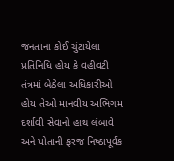જનતાના કોઈ ચુંટાયેલા પ્રતિનિધિ હોય કે વહીવટી તંત્રમાં બેઠેલા અધિકારીઓ હોય તેઓ માનવીય અભિગમ દર્શાવી સેવાનો હાથ લંબાવે અને પોતાની ફરજ નિષ્ઠાપૂર્વક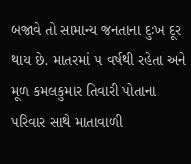બજાવે તો સામાન્ય જનતાના દુઃખ દૂર થાય છે. માતરમાં ૫ વર્ષથી રહેતા અને મૂળ કમલકુમાર તિવારી પોતાના પરિવાર સાથે માતાવાળી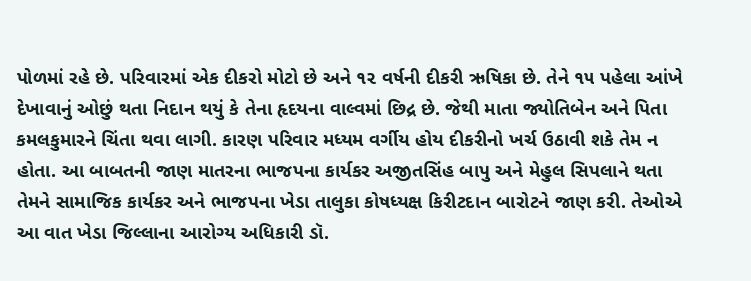પોળમાં રહે છે. પરિવારમાં એક દીકરો મોટો છે અને ૧૨ વર્ષની દીકરી ઋષિકા છે. તેને ૧૫ પહેલા આંખે દેખાવાનું ઓછું થતા નિદાન થયું કે તેના હૃદયના વાલ્વમાં છિદ્ર છે. જેથી માતા જ્યોતિબેન અને પિતા કમલકુમારને ચિંતા થવા લાગી. કારણ પરિવાર મધ્યમ વર્ગીય હોય દીકરીનો ખર્ચ ઉઠાવી શકે તેમ ન હોતા. આ બાબતની જાણ માતરના ભાજપના કાર્યકર અજીતસિંહ બાપુ અને મેહુલ સિપલાને થતા તેમને સામાજિક કાર્યકર અને ભાજપના ખેડા તાલુકા કોષધ્યક્ષ કિરીટદાન બારોટને જાણ કરી. તેઓએ આ વાત ખેડા જિલ્લાના આરોગ્ય અધિકારી ડૉ.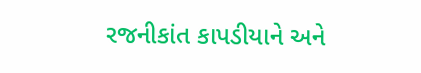રજનીકાંત કાપડીયાને અને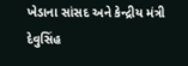ખેડાના સાંસદ અને કેન્દ્રીય મંત્રી દેવુસિંહ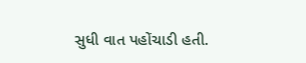સુધી વાત પહોંચાડી હતી.